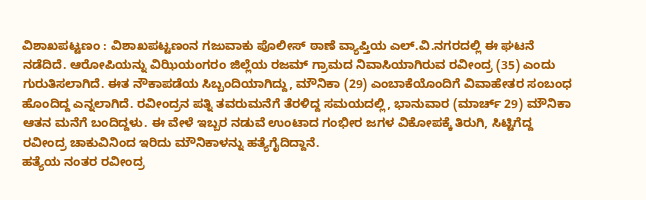ವಿಶಾಖಪಟ್ಟಣಂ : ವಿಶಾಖಪಟ್ಟಣಂನ ಗಜುವಾಕು ಪೊಲೀಸ್ ಠಾಣೆ ವ್ಯಾಪ್ತಿಯ ಎಲ್.ವಿ.ನಗರದಲ್ಲಿ ಈ ಘಟನೆ ನಡೆದಿದೆ. ಆರೋಪಿಯನ್ನು ವಿಝಿಯಂಗರಂ ಜಿಲ್ಲೆಯ ರಜಮ್ ಗ್ರಾಮದ ನಿವಾಸಿಯಾಗಿರುವ ರವೀಂದ್ರ (35) ಎಂದು ಗುರುತಿಸಲಾಗಿದೆ. ಈತ ನೌಕಾಪಡೆಯ ಸಿಬ್ಬಂದಿಯಾಗಿದ್ದು, ಮೌನಿಕಾ (29) ಎಂಬಾಕೆಯೊಂದಿಗೆ ವಿವಾಹೇತರ ಸಂಬಂಧ ಹೊಂದಿದ್ದ ಎನ್ನಲಾಗಿದೆ. ರವೀಂದ್ರನ ಪತ್ನಿ ತವರುಮನೆಗೆ ತೆರಳಿದ್ದ ಸಮಯದಲ್ಲಿ, ಭಾನುವಾರ (ಮಾರ್ಚ್ 29) ಮೌನಿಕಾ ಆತನ ಮನೆಗೆ ಬಂದಿದ್ದಳು. ಈ ವೇಳೆ ಇಬ್ಬರ ನಡುವೆ ಉಂಟಾದ ಗಂಭೀರ ಜಗಳ ವಿಕೋಪಕ್ಕೆ ತಿರುಗಿ, ಸಿಟ್ಟಿಗೆದ್ದ ರವೀಂದ್ರ ಚಾಕುವಿನಿಂದ ಇರಿದು ಮೌನಿಕಾಳನ್ನು ಹತ್ಯೆಗೈದಿದ್ದಾನೆ.
ಹತ್ಯೆಯ ನಂತರ ರವೀಂದ್ರ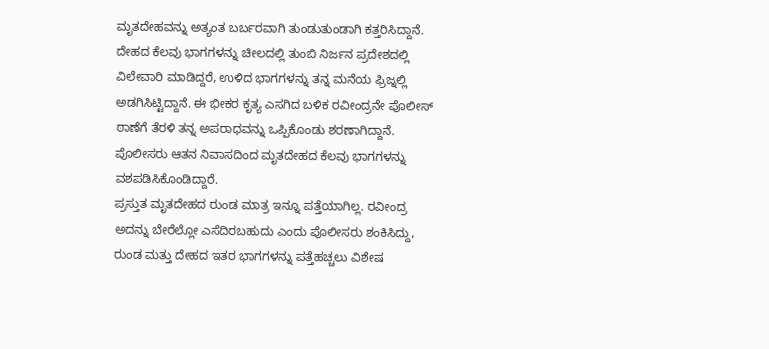ಮೃತದೇಹವನ್ನು ಅತ್ಯಂತ ಬರ್ಬರವಾಗಿ ತುಂಡುತುಂಡಾಗಿ ಕತ್ತರಿಸಿದ್ದಾನೆ. ದೇಹದ ಕೆಲವು ಭಾಗಗಳನ್ನು ಚೀಲದಲ್ಲಿ ತುಂಬಿ ನಿರ್ಜನ ಪ್ರದೇಶದಲ್ಲಿ ವಿಲೇವಾರಿ ಮಾಡಿದ್ದರೆ, ಉಳಿದ ಭಾಗಗಳನ್ನು ತನ್ನ ಮನೆಯ ಫ್ರಿಜ್ನಲ್ಲಿ ಅಡಗಿಸಿಟ್ಟಿದ್ದಾನೆ. ಈ ಭೀಕರ ಕೃತ್ಯ ಎಸಗಿದ ಬಳಿಕ ರವೀಂದ್ರನೇ ಪೊಲೀಸ್ ಠಾಣೆಗೆ ತೆರಳಿ ತನ್ನ ಅಪರಾಧವನ್ನು ಒಪ್ಪಿಕೊಂಡು ಶರಣಾಗಿದ್ದಾನೆ. ಪೊಲೀಸರು ಆತನ ನಿವಾಸದಿಂದ ಮೃತದೇಹದ ಕೆಲವು ಭಾಗಗಳನ್ನು ವಶಪಡಿಸಿಕೊಂಡಿದ್ದಾರೆ.
ಪ್ರಸ್ತುತ ಮೃತದೇಹದ ರುಂಡ ಮಾತ್ರ ಇನ್ನೂ ಪತ್ತೆಯಾಗಿಲ್ಲ. ರವೀಂದ್ರ ಅದನ್ನು ಬೇರೆಲ್ಲೋ ಎಸೆದಿರಬಹುದು ಎಂದು ಪೊಲೀಸರು ಶಂಕಿಸಿದ್ದು, ರುಂಡ ಮತ್ತು ದೇಹದ ಇತರ ಭಾಗಗಳನ್ನು ಪತ್ತೆಹಚ್ಚಲು ವಿಶೇಷ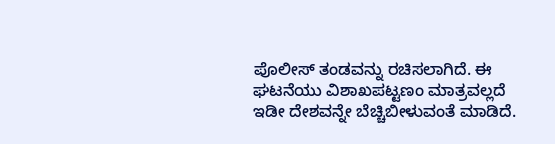ಪೊಲೀಸ್ ತಂಡವನ್ನು ರಚಿಸಲಾಗಿದೆ. ಈ ಘಟನೆಯು ವಿಶಾಖಪಟ್ಟಣಂ ಮಾತ್ರವಲ್ಲದೆ ಇಡೀ ದೇಶವನ್ನೇ ಬೆಚ್ಚಿಬೀಳುವಂತೆ ಮಾಡಿದೆ.